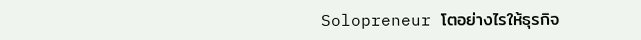Solopreneur โตอย่างไรให้ธุรกิจ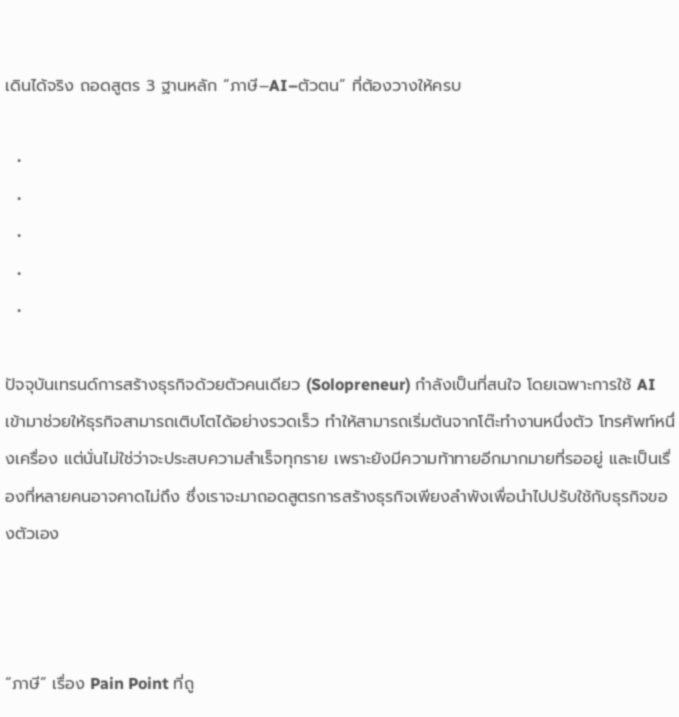เดินได้จริง ถอดสูตร 3 ฐานหลัก “ภาษี–AI–ตัวตน” ที่ต้องวางให้ครบ

  •
  •
  •
  •
  •

ปัจจุบันเทรนด์การสร้างธุรกิจด้วยตัวคนเดียว (Solopreneur) กำลังเป็นที่สนใจ โดยเฉพาะการใช้ AI เข้ามาช่วยให้ธุรกิจสามารถเติบโตได้อย่างรวดเร็ว ทำให้สามารถเริ่มต้นจากโต๊ะทำงานหนึ่งตัว โทรศัพท์หนึ่งเครื่อง แต่นั่นไม่ใช่ว่าจะประสบความสำเร็จทุกราย เพราะยังมีความท้าทายอีกมากมายที่รออยู่ และเป็นเรื่องที่หลายคนอาจคาดไม่ถึง ซึ่งเราจะมาถอดสูตรการสร้างธุรกิจเพียงลำพังเพื่อนำไปปรับใช้กับธุรกิจของตัวเอง



“ภาษี” เรื่อง Pain Point ที่ถู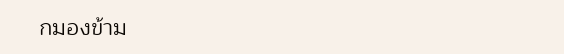กมองข้าม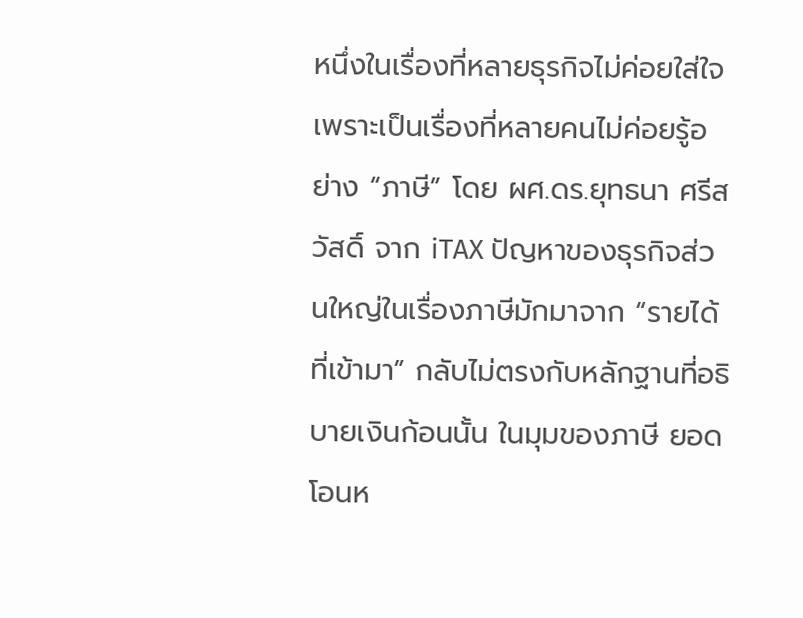หนึ่งในเรื่องที่หลายธุรกิจไม่ค่อยใส่ใจเพราะเป็นเรื่องที่หลายคนไม่ค่อยรู้อย่าง “ภาษี” โดย ผศ.ดร.ยุทธนา ศรีสวัสดิ์ จาก iTAX ปัญหาของธุรกิจส่วนใหญ่ในเรื่องภาษีมักมาจาก “รายได้ที่เข้ามา” กลับไม่ตรงกับหลักฐานที่อธิบายเงินก้อนนั้น ในมุมของภาษี ยอดโอนห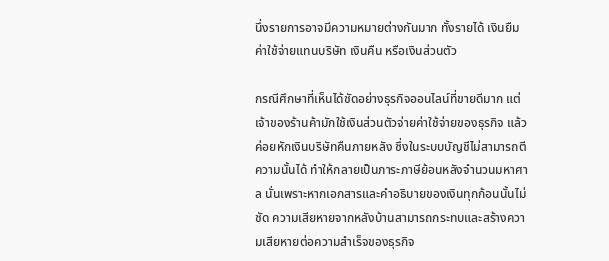นึ่งรายการอาจมีความหมายต่างกันมาก ทั้งรายได้ เงินยืม ค่าใช้จ่ายแทนบริษัท เงินคืน หรือเงินส่วนตัว

กรณีศึกษาที่เห็นได้ชัดอย่างธุรกิจออนไลน์ที่ขายดีมาก แต่เจ้าของร้านค้ามักใช้เงินส่วนตัวจ่ายค่าใช้จ่ายของธุรกิจ แล้วค่อยหักเงินบริษัทคืนภายหลัง ซึ่งในระบบบัญชีไม่สามารถตีความนั้นได้ ทำให้กลายเป็นภาระภาษีย้อนหลังจำนวนมหาศาล นั่นเพราะหากเอกสารและคำอธิบายของเงินทุกก้อนนั้นไม่ชัด ความเสียหายจากหลังบ้านสามารถกระทบและสร้างความเสียหายต่อความสำเร็จของธุรกิจ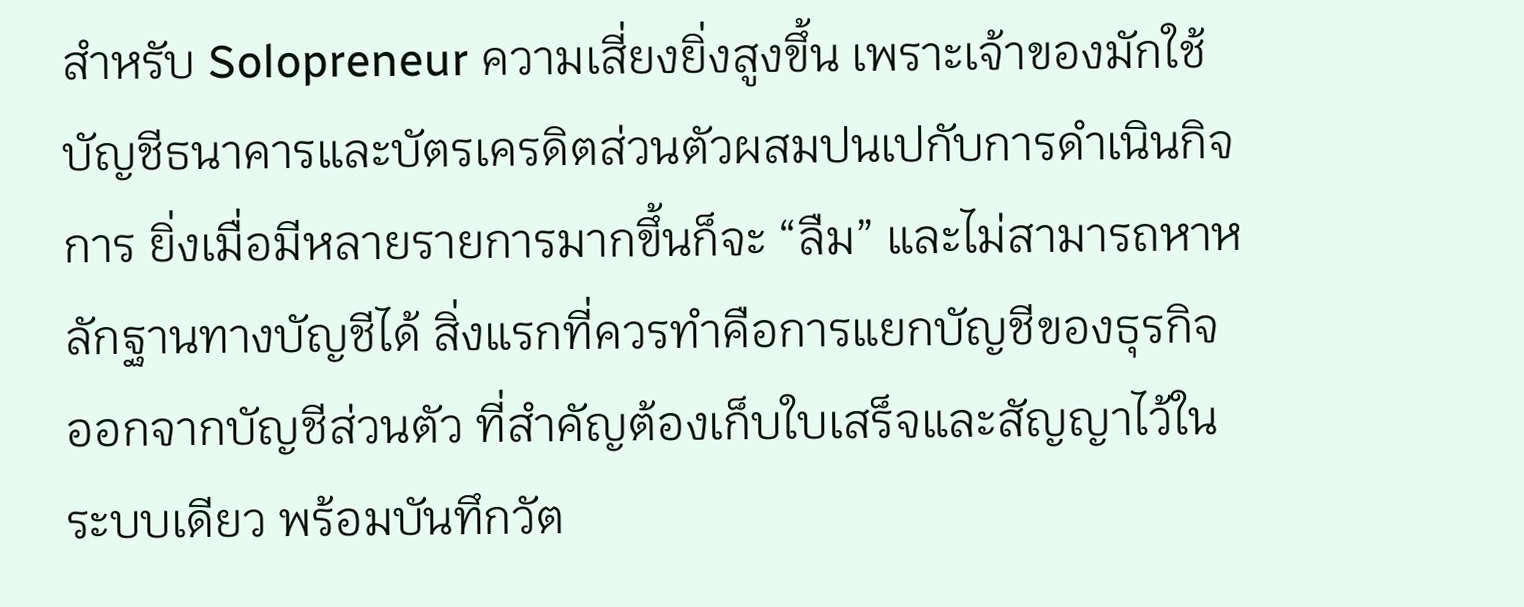สำหรับ Solopreneur ความเสี่ยงยิ่งสูงขึ้น เพราะเจ้าของมักใช้บัญชีธนาคารและบัตรเครดิตส่วนตัวผสมปนเปกับการดำเนินกิจการ ยิ่งเมื่อมีหลายรายการมากขึ้นก็จะ “ลืม” และไม่สามารถหาหลักฐานทางบัญชีได้ สิ่งแรกที่ควรทำคือการแยกบัญชีของธุรกิจออกจากบัญชีส่วนตัว ที่สำคัญต้องเก็บใบเสร็จและสัญญาไว้ในระบบเดียว พร้อมบันทึกวัต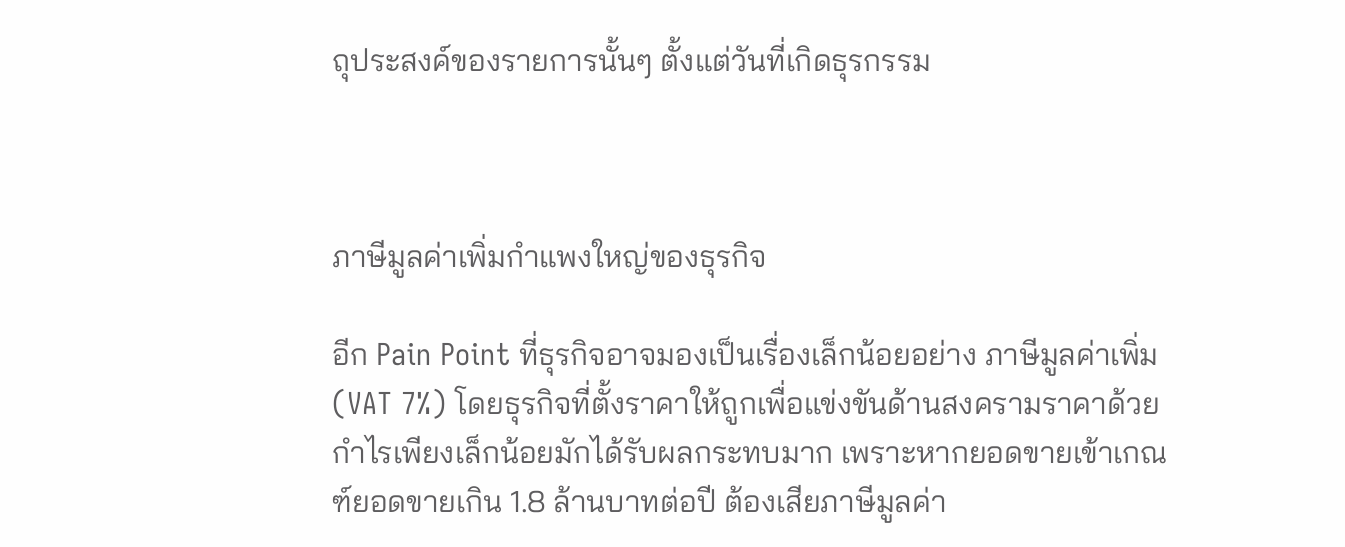ถุประสงค์ของรายการนั้นๆ ตั้งแต่วันที่เกิดธุรกรรม



ภาษีมูลค่าเพิ่มกำแพงใหญ่ของธุรกิจ

อีก Pain Point ที่ธุรกิจอาจมองเป็นเรื่องเล็กน้อยอย่าง ภาษีมูลค่าเพิ่ม (VAT 7%) โดยธุรกิจที่ตั้งราคาให้ถูกเพื่อแข่งขันด้านสงครามราคาด้วยกำไรเพียงเล็กน้อยมักได้รับผลกระทบมาก เพราะหากยอดขายเข้าเกณฑ์ยอดขายเกิน 1.8 ล้านบาทต่อปี ต้องเสียภาษีมูลค่า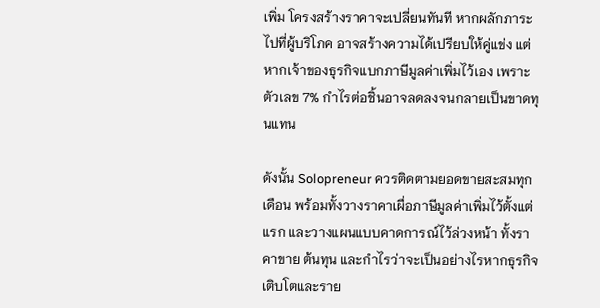เพิ่ม โครงสร้างราคาจะเปลี่ยนทันที หากผลักภาระไปที่ผู้บริโภค อาจสร้างความได้เปรียบให้คู่แข่ง แต่หากเจ้าของธุรกิจแบกภาษีมูลค่าเพิ่มไว้เอง เพราะตัวเลข 7% กำไรต่อชิ้นอาจลดลงจนกลายเป็นขาดทุนแทน

ดังนั้น Solopreneur ควรติดตามยอดขายสะสมทุกเดือน พร้อมทั้งวางราคาเผื่อภาษีมูลค่าเพิ่มไว้ตั้งแต่แรก และวางแผนแบบคาดการณ์ไว้ล่วงหน้า ทั้งราคาขาย ต้นทุน และกำไรว่าจะเป็นอย่างไรหากธุรกิจเติบโตและราย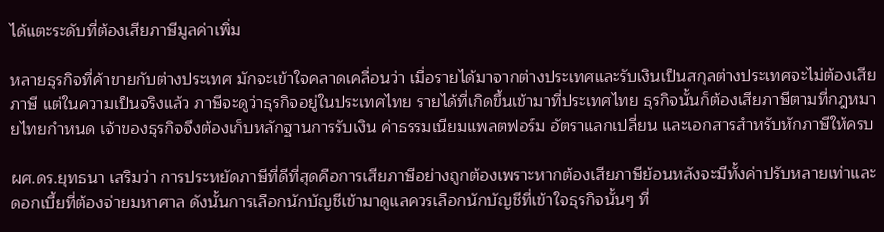ได้แตะระดับที่ต้องเสียภาษีมูลค่าเพิ่ม

หลายธุรกิจที่ค้าขายกับต่างประเทศ มักจะเข้าใจคลาดเคลื่อนว่า เมื่อรายได้มาจากต่างประเทศและรับเงินเป็นสกุลต่างประเทศจะไม่ต้องเสียภาษี แต่ในความเป็นจริงแล้ว ภาษีจะดูว่าธุรกิจอยู่ในประเทศไทย รายได้ที่เกิดขึ้นเข้ามาที่ประเทศไทย ธุรกิจนั้นก็ต้องเสียภาษีตามที่กฎหมายไทยกำหนด เจ้าของธุรกิจจึงต้องเก็บหลักฐานการรับเงิน ค่าธรรมเนียมแพลตฟอร์ม อัตราแลกเปลี่ยน และเอกสารสำหรับหักภาษีให้ครบ

ผศ.ดร.ยุทธนา เสริมว่า การประหยัดภาษีที่ดีที่สุดคือการเสียภาษีอย่างถูกต้องเพราะหากต้องเสียภาษีย้อนหลังจะมีทั้งค่าปรับหลายเท่าและดอกเบี้ยที่ต้องจ่ายมหาศาล ดังนั้นการเลือกนักบัญชีเข้ามาดูแลควรเลือกนักบัญชีที่เข้าใจธุรกิจนั้นๆ ที่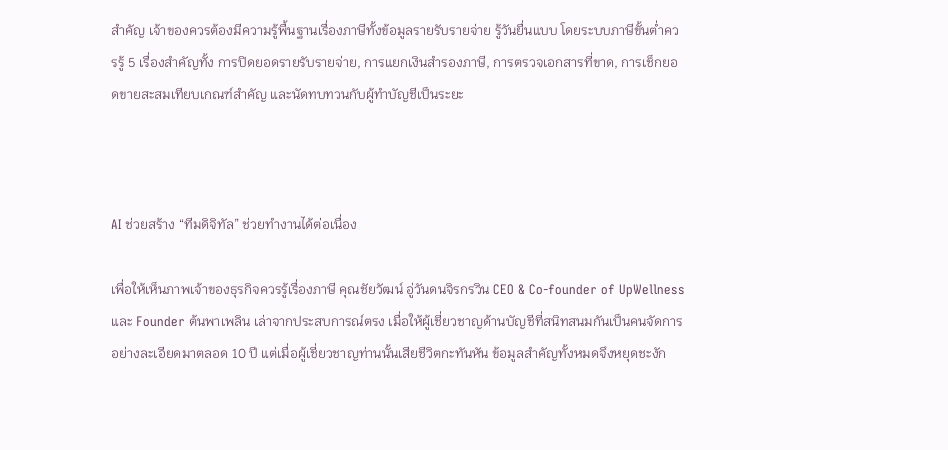สำคัญ เจ้าของควรต้องมีความรู้พื้นฐานเรื่องภาษีทั้งข้อมูลรายรับรายจ่าย รู้วันยื่นแบบ โดยระบบภาษีขั้นต่ำควรรู้ 5 เรื่องสำคัญทั้ง การปิดยอดรายรับรายจ่าย, การแยกเงินสำรองภาษี, การตรวจเอกสารที่ขาด, การเช็กยอดขายสะสมเทียบเกณฑ์สำคัญ และนัดทบทวนกับผู้ทำบัญชีเป็นระยะ



AI ช่วยสร้าง “ทีมดิจิทัล” ช่วยทำงานได้ต่อเนื่อง

เพื่อให้เห็นภาพเจ้าของธุรกิจควรรู้เรื่องภาษี คุณชัยวัฒน์ อู่วันดนจิรกรวิน CEO & Co-founder of UpWellness และ Founder ต้นพาเพลิน เล่าจากประสบการณ์ตรง เมื่อให้ผู้เชี่ยวชาญด้านบัญชีที่สนิทสนมกันเป็นคนจัดการอย่างละเอียดมาตลอด 10 ปี แต่เมื่อผู้เชี่ยวชาญท่านนั้นเสียชีวิตกะทันหัน ข้อมูลสำคัญทั้งหมดจึงหยุดชะงัก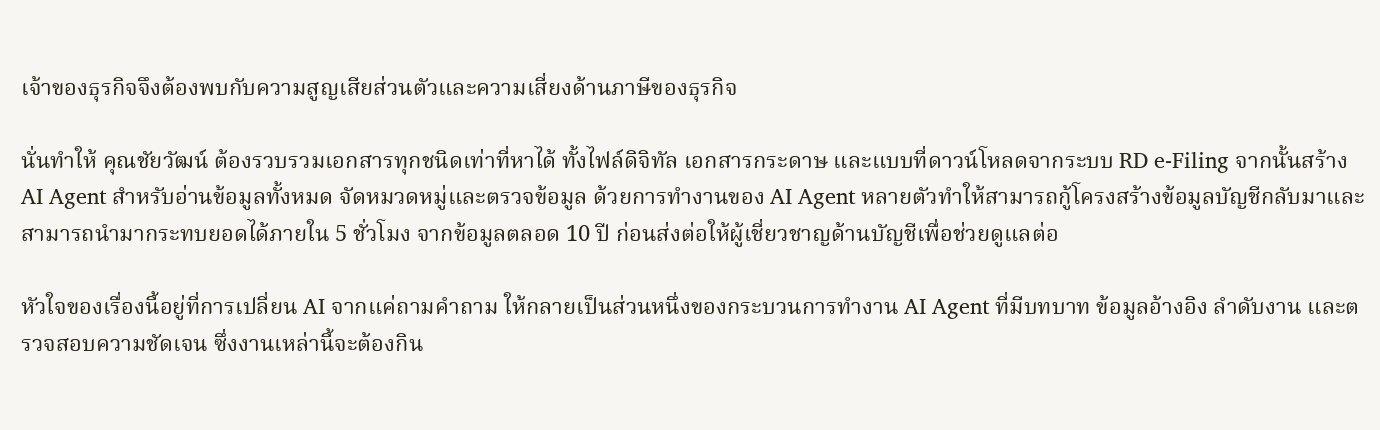เจ้าของธุรกิจจึงต้องพบกับความสูญเสียส่วนตัวและความเสี่ยงด้านภาษีของธุรกิจ

นั่นทำให้ คุณชัยวัฒน์ ต้องรวบรวมเอกสารทุกชนิดเท่าที่หาได้ ทั้งไฟล์ดิจิทัล เอกสารกระดาษ และแบบที่ดาวน์โหลดจากระบบ RD e-Filing จากนั้นสร้าง AI Agent สำหรับอ่านข้อมูลทั้งหมด จัดหมวดหมู่และตรวจข้อมูล ด้วยการทำงานของ AI Agent หลายตัวทำให้สามารถกู้โครงสร้างข้อมูลบัญชีกลับมาและสามารถนำมากระทบยอดได้ภายใน 5 ชั่วโมง จากข้อมูลตลอด 10 ปี ก่อนส่งต่อให้ผู้เชี่ยวชาญด้านบัญชีเพื่อช่วยดูแลต่อ

หัวใจของเรื่องนี้อยู่ที่การเปลี่ยน AI จากแค่ถามคำถาม ให้กลายเป็นส่วนหนึ่งของกระบวนการทำงาน AI Agent ที่มีบทบาท ข้อมูลอ้างอิง ลำดับงาน และตรวจสอบความชัดเจน ซึ่งงานเหล่านี้จะต้องกิน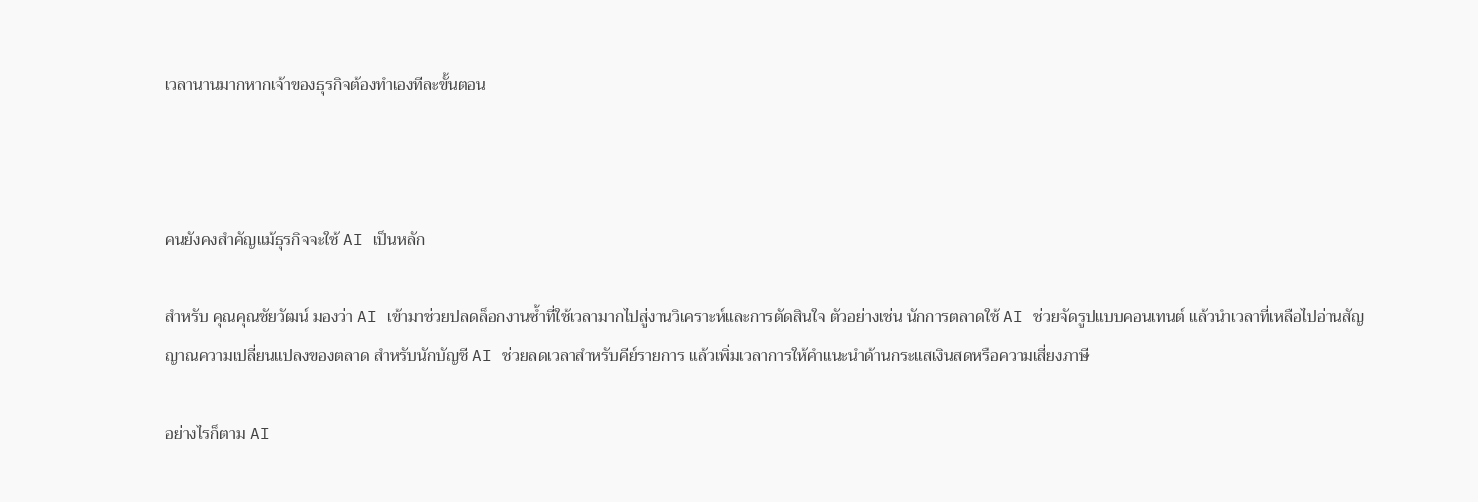เวลานานมากหากเจ้าของธุรกิจต้องทำเองทีละขั้นตอน



คนยังคงสำคัญแม้ธุรกิจจะใช้ AI เป็นหลัก

สำหรับ คุณคุณชัยวัฒน์ มองว่า AI เข้ามาช่วยปลดล็อกงานซ้ำที่ใช้เวลามากไปสู่งานวิเคราะห์และการตัดสินใจ ตัวอย่างเช่น นักการตลาดใช้ AI ช่วยจัดรูปแบบคอนเทนต์ แล้วนำเวลาที่เหลือไปอ่านสัญญาณความเปลี่ยนแปลงของตลาด สำหรับนักบัญชี AI ช่วยลดเวลาสำหรับคีย์รายการ แล้วเพิ่มเวลาการให้คำแนะนำด้านกระแสเงินสดหรือความเสี่ยงภาษี

อย่างไรก็ตาม AI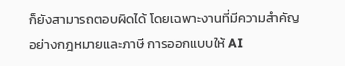ก็ยังสามารถตอบผิดได้ โดยเฉพาะงานที่มีความสำคัญอย่างกฎหมายและภาษี การออกแบบให้ AI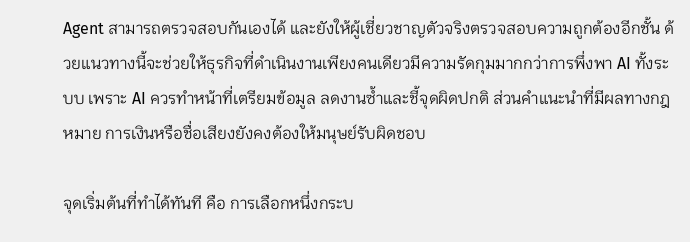Agent สามารถตรวจสอบกันเองได้ และยังให้ผู้เชี่ยวชาญตัวจริงตรวจสอบความถูกต้องอีกชั้น ด้วยแนวทางนี้จะช่วยให้ธุรกิจที่ดำเนินงานเพียงคนเดียวมีความรัดกุมมากกว่าการพึ่งพา AI ทั้งระบบ เพราะ AI ควรทำหน้าที่เตรียมข้อมูล ลดงานซ้ำและชี้จุดผิดปกติ ส่วนคำแนะนำที่มีผลทางกฎหมาย การเงินหรือชื่อเสียงยังคงต้องให้มนุษย์รับผิดชอบ

จุดเริ่มต้นที่ทำได้ทันที คือ การเลือกหนึ่งกระบ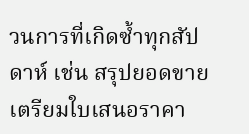วนการที่เกิดซ้ำทุกสัปดาห์ เช่น สรุปยอดขาย เตรียมใบเสนอราคา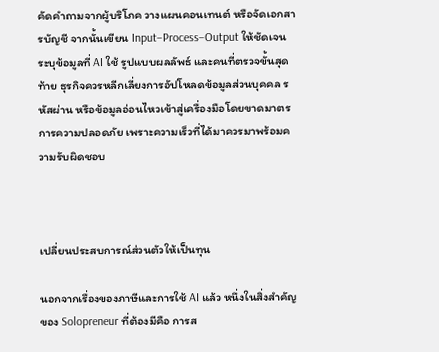คัดคำถามจากผู้บริโภค วางแผนคอนเทนต์ หรือจัดเอกสารบัญชี จากนั้นเขียน Input–Process–Output ให้ชัดเจน ระบุข้อมูลที่ AI ใช้ รูปแบบผลลัพธ์ และคนที่ตรวจขั้นสุดท้าย ธุรกิจควรหลีกเลี่ยงการอัปโหลดข้อมูลส่วนบุคคล รหัสผ่าน หรือข้อมูลอ่อนไหวเข้าสู่เครื่องมือโดยขาดมาตรการความปลอดภัย เพราะความเร็วที่ได้มาควรมาพร้อมความรับผิดชอบ



เปลี่ยนประสบการณ์ส่วนตัวให้เป็นทุน

นอกจากเรื่องของภาษีและการใช้ AI แล้ว หนึ่งในสิ่งสำคัญของ Solopreneur ที่ต้องมีคือ การส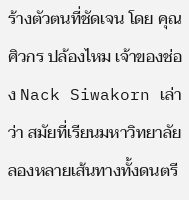ร้างตัวตนที่ชัดเจน โดย คุณศิวกร ปล้องไหม เจ้าของช่อง Nack Siwakorn เล่าว่า สมัยที่เรียนมหาวิทยาลัยลองหลายเส้นทางทั้งดนตรี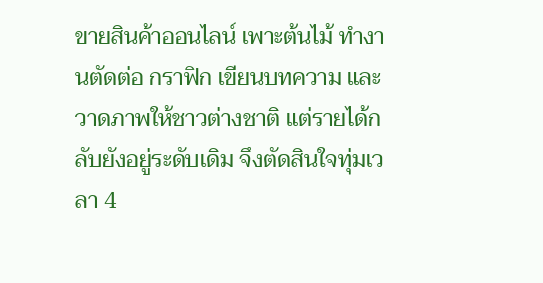ขายสินค้าออนไลน์ เพาะต้นไม้ ทำงานตัดต่อ กราฟิก เขียนบทความ และวาดภาพให้ชาวต่างชาติ แต่รายได้กลับยังอยู่ระดับเดิม จึงตัดสินใจทุ่มเวลา 4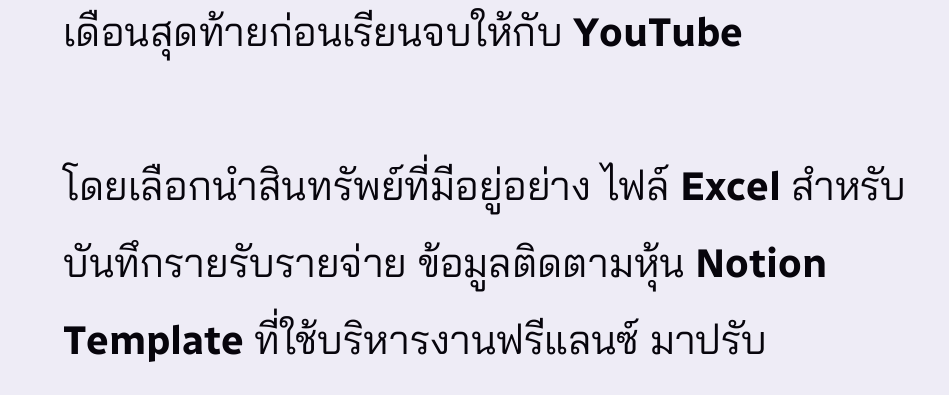เดือนสุดท้ายก่อนเรียนจบให้กับ YouTube

โดยเลือกนำสินทรัพย์ที่มีอยู่อย่าง ไฟล์ Excel สำหรับบันทึกรายรับรายจ่าย ข้อมูลติดตามหุ้น Notion Template ที่ใช้บริหารงานฟรีแลนซ์ มาปรับ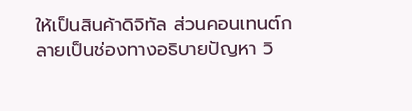ให้เป็นสินค้าดิจิทัล ส่วนคอนเทนต์กลายเป็นช่องทางอธิบายปัญหา วิ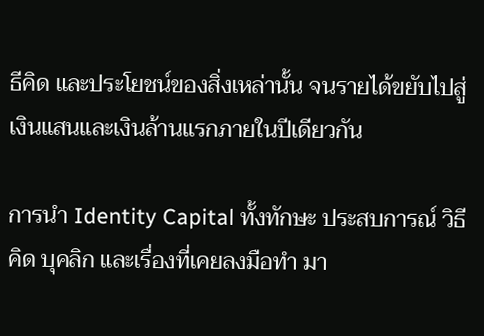ธีคิด และประโยชน์ของสิ่งเหล่านั้น จนรายได้ขยับไปสู่เงินแสนและเงินล้านแรกภายในปีเดียวกัน

การนำ Identity Capital ทั้งทักษะ ประสบการณ์ วิธีคิด บุคลิก และเรื่องที่เคยลงมือทำ มา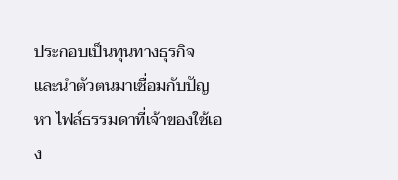ประกอบเป็นทุนทางธุรกิจ และนำตัวตนมาเชื่อมกับปัญหา ไฟล์ธรรมดาที่เจ้าของใช้เอง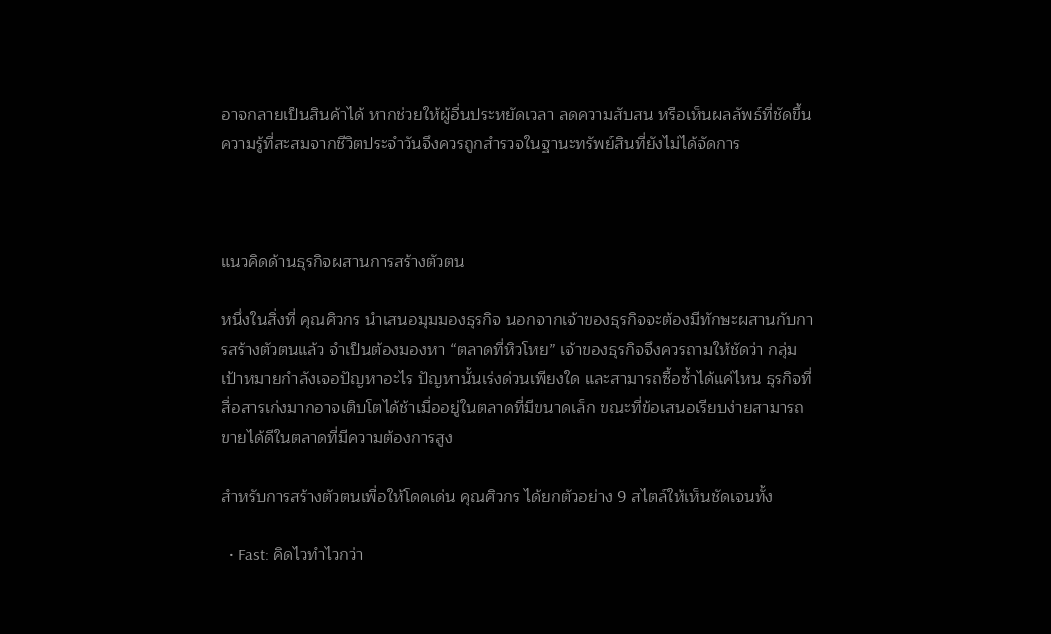อาจกลายเป็นสินค้าได้ หากช่วยให้ผู้อื่นประหยัดเวลา ลดความสับสน หรือเห็นผลลัพธ์ที่ชัดขึ้น ความรู้ที่สะสมจากชีวิตประจำวันจึงควรถูกสำรวจในฐานะทรัพย์สินที่ยังไม่ได้จัดการ



แนวคิดด้านธุรกิจผสานการสร้างตัวตน

หนึ่งในสิ่งที่ คุณศิวกร นำเสนอมุมมองธุรกิจ นอกจากเจ้าของธุรกิจจะต้องมีทักษะผสานกับการสร้างตัวตนแล้ว จำเป็นต้องมองหา “ตลาดที่หิวโหย” เจ้าของธุรกิจจึงควรถามให้ชัดว่า กลุ่มเป้าหมายกำลังเจอปัญหาอะไร ปัญหานั้นเร่งด่วนเพียงใด และสามารถซื้อซ้ำได้แค่ไหน ธุรกิจที่สื่อสารเก่งมากอาจเติบโตได้ช้าเมื่ออยู่ในตลาดที่มีขนาดเล็ก ขณะที่ข้อเสนอเรียบง่ายสามารถขายได้ดีในตลาดที่มีความต้องการสูง

สำหรับการสร้างตัวตนเพื่อให้โดดเด่น คุณศิวกร ได้ยกตัวอย่าง 9 สไตล์ให้เห็นชัดเจนทั้ง

  • Fast: คิดไวทำไวกว่า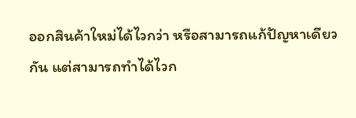ออกสินค้าใหม่ได้ไวกว่า หรือสามารถแก้ปัญหาเดียวกัน แต่สามารถทำได้ไวก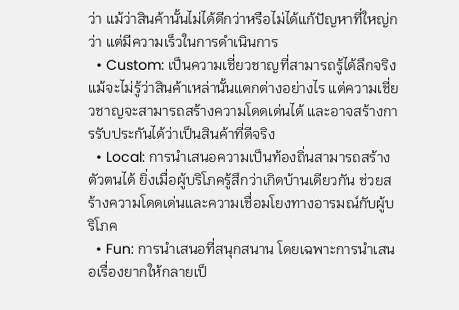ว่า แม้ว่าสินค้านั้นไม่ได้ดีกว่าหรือไม่ได้แก้ปัญหาที่ใหญ่กว่า แต่มีความเร็วในการดำเนินการ
  • Custom: เป็นความเชี่ยวชาญที่สามารถรู้ได้ลึกจริง แม้จะไม่รู้ว่าสินค้าเหล่านั้นแตกต่างอย่างไร แต่ความเชี่ยวชาญจะสามารถสร้างความโดดเด่นได้ และอาจสร้างการรับประกันได้ว่าเป็นสินค้าที่ดีจริง
  • Local: การนำเสนอความเป็นท้องถิ่นสามารถสร้างตัวตนได้ ยิ่งเมื่อผู้บริโภครู้สึกว่าเกิดบ้านเดียวกัน ช่วยสร้างความโดดเด่นและความเชื่อมโยงทางอารมณ์กับผู้บริโภค
  • Fun: การนำเสนอที่สนุกสนาน โดยเฉพาะการนำเสนอเรื่องยากให้กลายเป็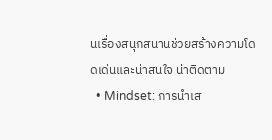นเรื่องสนุกสนานช่วยสร้างความโดดเด่นและน่าสนใจ น่าติดตาม
  • Mindset: การนำเส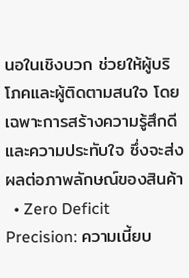นอในเชิงบวก ช่วยให้ผู้บริโภคและผู้ติดตามสนใจ โดยเฉพาะการสร้างความรู้สึกดีและความประทับใจ ซึ่งจะส่งผลต่อภาพลักษณ์ของสินค้า
  • Zero Deficit Precision: ความเนี้ยบ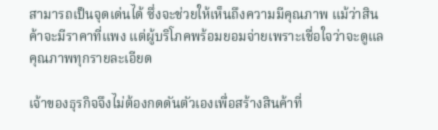สามารถเป็นจุดเด่นได้ ซึ่งจะช่วยให้เห็นถึงความมีคุณภาพ แม้ว่าสินค้าจะมีราคาที่แพง แต่ผู้บริโภคพร้อมยอมจ่ายเพราะเชื่อใจว่าจะดูแลคุณภาพทุกรายละเอียด

เจ้าของธุรกิจจึงไม่ต้องกดดันตัวเองเพื่อสร้างสินค้าที่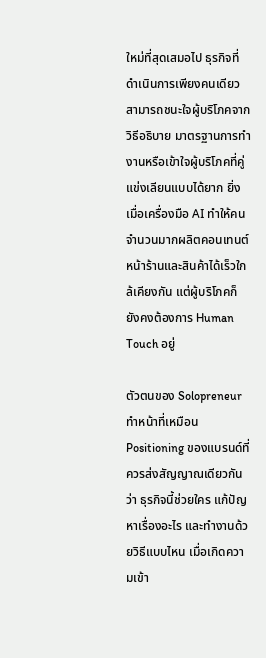ใหม่ที่สุดเสมอไป ธุรกิจที่ดำเนินการเพียงคนเดียวสามารถชนะใจผู้บริโภคจากวิธีอธิบาย มาตรฐานการทำงานหรือเข้าใจผู้บริโภคที่คู่แข่งเลียนแบบได้ยาก ยิ่งเมื่อเครื่องมือ AI ทำให้คนจำนวนมากผลิตคอนเทนต์ หน้าร้านและสินค้าได้เร็วใกล้เคียงกัน แต่ผู้บริโภคก็ยังคงต้องการ Human Touch อยู่

ตัวตนของ Solopreneur ทำหน้าที่เหมือน Positioning ของแบรนด์ที่ควรส่งสัญญาณเดียวกันว่า ธุรกิจนี้ช่วยใคร แก้ปัญหาเรื่องอะไร และทำงานด้วยวิธีแบบไหน เมื่อเกิดความเข้า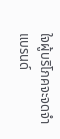ใจผู้บริโภคจะจดจำแบรนด์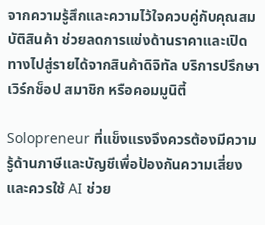จากความรู้สึกและความไว้ใจควบคู่กับคุณสมบัติสินค้า ช่วยลดการแข่งด้านราคาและเปิดทางไปสู่รายได้จากสินค้าดิจิทัล บริการปรึกษา เวิร์กช็อป สมาชิก หรือคอมมูนิตี้

Solopreneur ที่แข็งแรงจึงควรต้องมีความรู้ด้านภาษีและบัญชีเพื่อป้องกันความเสี่ยง และควรใช้ AI ช่วย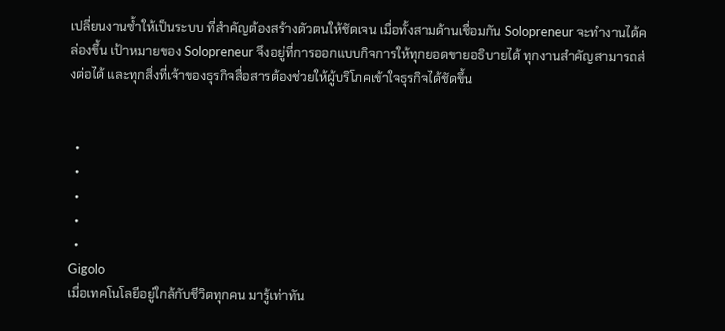เปลี่ยนงานซ้ำให้เป็นระบบ ที่สำคัญต้องสร้างตัวตนให้ชัดเจน เมื่อทั้งสามด้านเชื่อมกัน Solopreneur จะทำงานได้คล่องขึ้น เป้าหมายของ Solopreneur จึงอยู่ที่การออกแบบกิจการให้ทุกยอดขายอธิบายได้ ทุกงานสำคัญสามารถส่งต่อได้ และทุกสิ่งที่เจ้าของธุรกิจสื่อสารต้องช่วยให้ผู้บริโภคเข้าใจธุรกิจได้ชัดขึ้น


  •
  •
  •
  •
  •
Gigolo
เมื่อเทคโนโลยีอยู่ใกล้กับชีวิตทุกคน มารู้เท่าทัน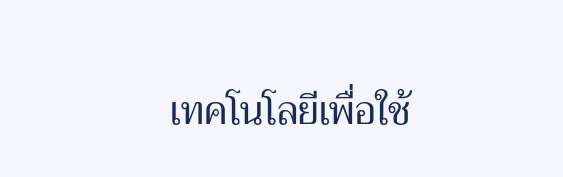เทคโนโลยีเพื่อใช้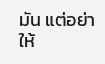มัน แต่อย่าให้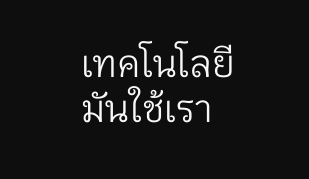เทคโนโลยีมันใช้เรา